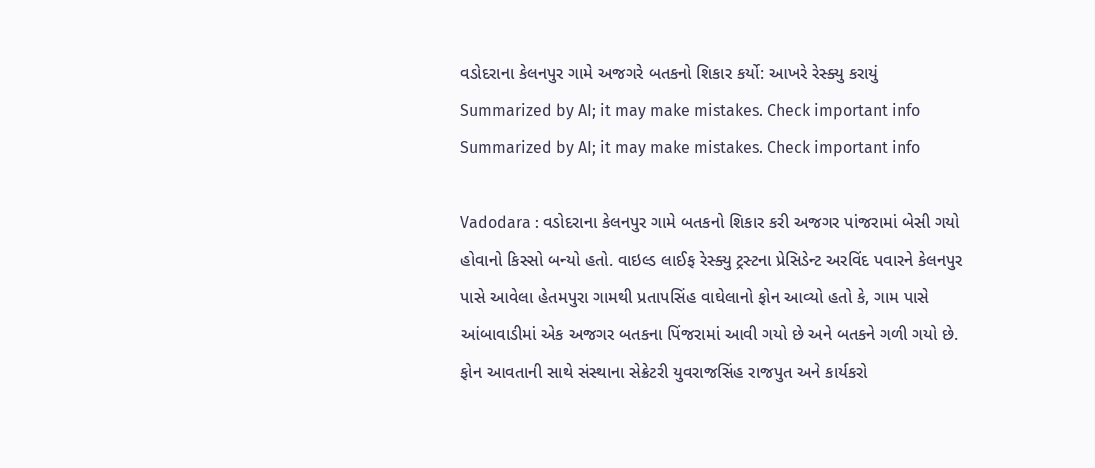વડોદરાના કેલનપુર ગામે અજગરે બતકનો શિકાર કર્યો: આખરે રેસ્ક્યુ કરાયું
Summarized by AI; it may make mistakes. Check important info
Summarized by AI; it may make mistakes. Check important info

Vadodara : વડોદરાના કેલનપુર ગામે બતકનો શિકાર કરી અજગર પાંજરામાં બેસી ગયો હોવાનો કિસ્સો બન્યો હતો. વાઇલ્ડ લાઈફ રેસ્ક્યુ ટ્રસ્ટના પ્રેસિડેન્ટ અરવિંદ પવારને કેલનપુર પાસે આવેલા હેતમપુરા ગામથી પ્રતાપસિંહ વાઘેલાનો ફોન આવ્યો હતો કે, ગામ પાસે આંબાવાડીમાં એક અજગર બતકના પિંજરામાં આવી ગયો છે અને બતકને ગળી ગયો છે.
ફોન આવતાની સાથે સંસ્થાના સેક્રેટરી યુવરાજસિંહ રાજપુત અને કાર્યકરો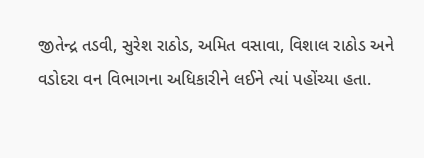જીતેન્દ્ર તડવી, સુરેશ રાઠોડ, અમિત વસાવા, વિશાલ રાઠોડ અને વડોદરા વન વિભાગના અધિકારીને લઈને ત્યાં પહોંચ્યા હતા.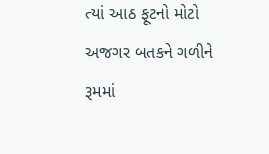ત્યાં આઠ ફૂટનો મોટો અજગર બતકને ગળીને રૂમમાં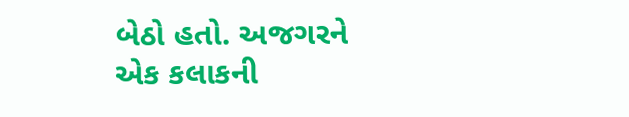બેઠો હતો. અજગરને એક કલાકની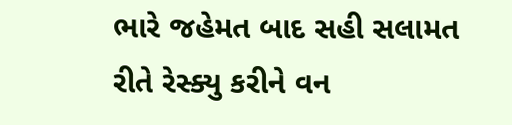ભારે જહેમત બાદ સહી સલામત રીતે રેસ્ક્યુ કરીને વન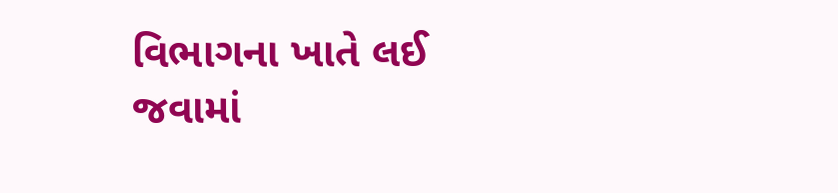વિભાગના ખાતે લઈ જવામાં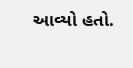આવ્યો હતો.